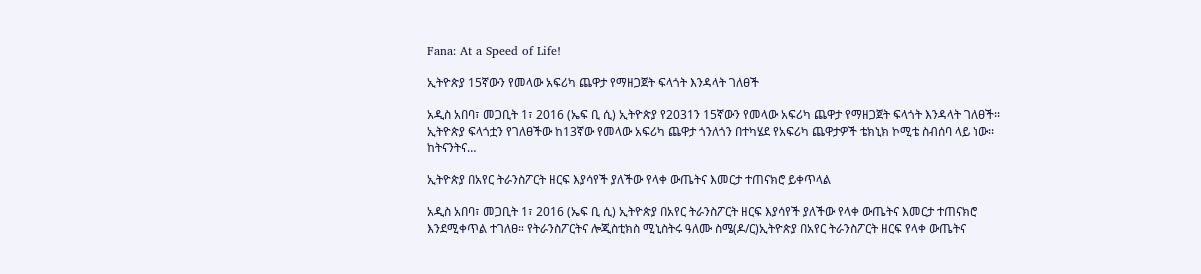Fana: At a Speed of Life!

ኢትዮጵያ 15ኛውን የመላው አፍሪካ ጨዋታ የማዘጋጀት ፍላጎት እንዳላት ገለፀች

አዲስ አበባ፣ መጋቢት 1፣ 2016 (ኤፍ ቢ ሲ) ኢትዮጵያ የ2031ን 15ኛውን የመላው አፍሪካ ጨዋታ የማዘጋጀት ፍላጎት እንዳላት ገለፀች፡፡ ኢትዮጵያ ፍላጎቷን የገለፀችው ከ13ኛው የመላው አፍሪካ ጨዋታ ጎንለጎን በተካሄደ የአፍሪካ ጨዋታዎች ቴክኒክ ኮሚቴ ስብሰባ ላይ ነው፡፡ ከትናንትና…

ኢትዮጵያ በአየር ትራንስፖርት ዘርፍ እያሳየች ያለችው የላቀ ውጤትና እመርታ ተጠናክሮ ይቀጥላል

አዲስ አበባ፣ መጋቢት 1፣ 2016 (ኤፍ ቢ ሲ) ኢትዮጵያ በአየር ትራንስፖርት ዘርፍ እያሳየች ያለችው የላቀ ውጤትና እመርታ ተጠናክሮ እንደሚቀጥል ተገለፀ። የትራንስፖርትና ሎጂስቲክስ ሚኒስትሩ ዓለሙ ስሜ(ዶ/ር)ኢትዮጵያ በአየር ትራንስፖርት ዘርፍ የላቀ ውጤትና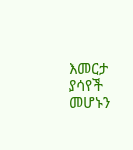እመርታ ያሳየች መሆኑን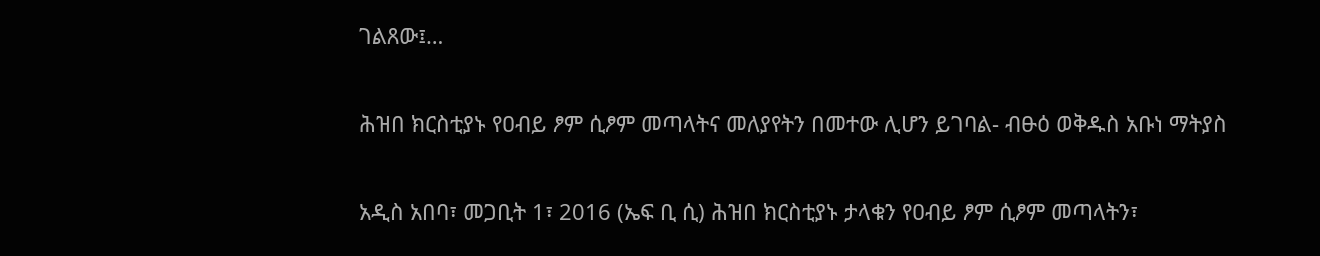ገልጸው፤…

ሕዝበ ክርስቲያኑ የዐብይ ፆም ሲፆም መጣላትና መለያየትን በመተው ሊሆን ይገባል- ብፁዕ ወቅዱስ አቡነ ማትያስ

አዲስ አበባ፣ መጋቢት 1፣ 2016 (ኤፍ ቢ ሲ) ሕዝበ ክርስቲያኑ ታላቁን የዐብይ ፆም ሲፆም መጣላትን፣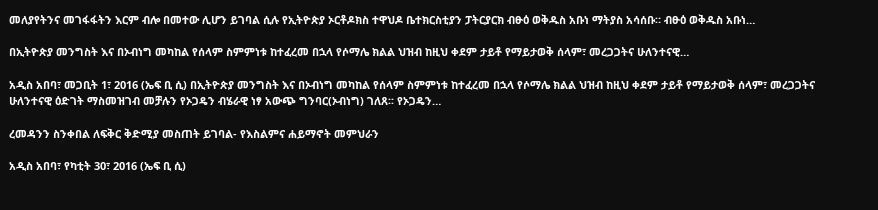መለያየትንና መገፋፋትን እርም ብሎ በመተው ሊሆን ይገባል ሲሉ የኢትዮጵያ ኦርቶዶክስ ተዋህዶ ቤተክርስቲያን ፓትርያርክ ብፁዕ ወቅዱስ አቡነ ማትያስ አሳሰቡ። ብፁዕ ወቅዱስ አቡነ…

በኢትዮጵያ መንግስት እና በኦብነግ መካከል የሰላም ስምምነቱ ከተፈረመ በኋላ የሶማሌ ክልል ህዝብ ከዚህ ቀደም ታይቶ የማይታወቅ ሰላም፣ መረጋጋትና ሁለንተናዊ…

አዲስ አበባ፣ መጋቢት 1፣ 2016 (ኤፍ ቢ ሲ) በኢትዮጵያ መንግስት እና በኦብነግ መካከል የሰላም ስምምነቱ ከተፈረመ በኋላ የሶማሌ ክልል ህዝብ ከዚህ ቀደም ታይቶ የማይታወቅ ሰላም፣ መረጋጋትና ሁለንተናዊ ዕድገት ማስመዝገብ መቻሉን የኦጋዴን ብሄራዊ ነፃ አውጭ ግንባር(ኦብነግ) ገለጸ፡፡ የኦጋዴን…

ረመዳንን ስንቀበል ለፍቅር ቅድሚያ መስጠት ይገባል- የእስልምና ሐይማኖት መምህራን

አዲስ አበባ፣ የካቲት 30፣ 2016 (ኤፍ ቢ ሲ)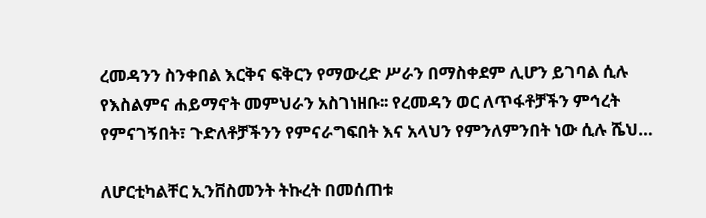ረመዳንን ስንቀበል እርቅና ፍቅርን የማውረድ ሥራን በማስቀደም ሊሆን ይገባል ሲሉ የእስልምና ሐይማኖት መምህራን አስገነዘቡ፡፡ የረመዳን ወር ለጥፋቶቻችን ምኅረት የምናገኝበት፣ ጉድለቶቻችንን የምናራግፍበት እና አላህን የምንለምንበት ነው ሲሉ ሼህ…

ለሆርቲካልቸር ኢንቨስመንት ትኩረት በመሰጠቱ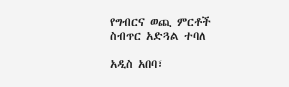የግብርና ወጪ ምርቶች ስብጥር አድጓል ተባለ

አዲስ አበባ፣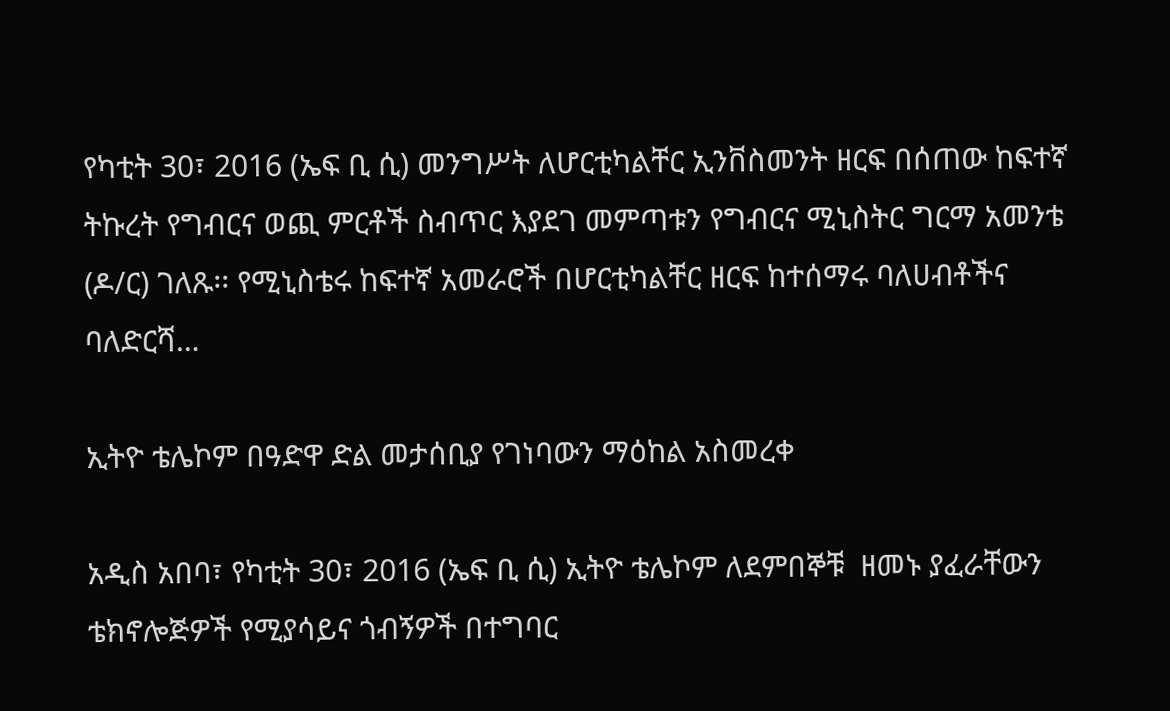የካቲት 30፣ 2016 (ኤፍ ቢ ሲ) መንግሥት ለሆርቲካልቸር ኢንቨስመንት ዘርፍ በሰጠው ከፍተኛ ትኩረት የግብርና ወጪ ምርቶች ስብጥር እያደገ መምጣቱን የግብርና ሚኒስትር ግርማ አመንቴ (ዶ/ር) ገለጹ፡፡ የሚኒስቴሩ ከፍተኛ አመራሮች በሆርቲካልቸር ዘርፍ ከተሰማሩ ባለሀብቶችና ባለድርሻ…

ኢትዮ ቴሌኮም በዓድዋ ድል መታሰቢያ የገነባውን ማዕከል አስመረቀ

አዲስ አበባ፣ የካቲት 30፣ 2016 (ኤፍ ቢ ሲ) ኢትዮ ቴሌኮም ለደምበኞቹ  ዘመኑ ያፈራቸውን ቴክኖሎጅዎች የሚያሳይና ጎብኝዎች በተግባር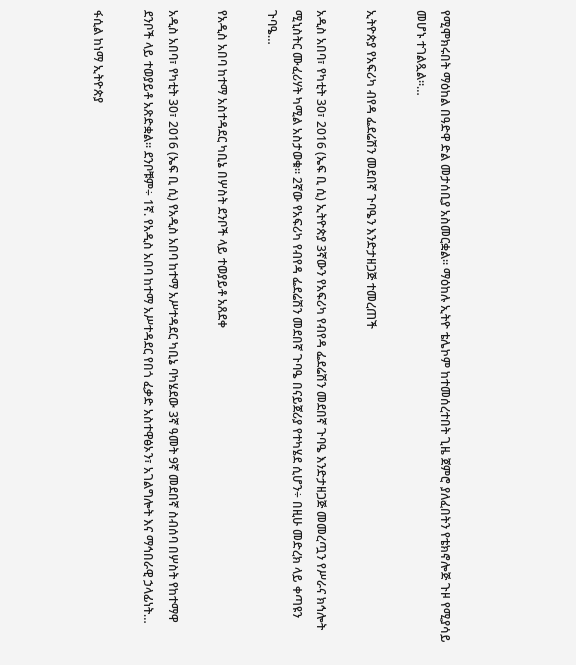የሚሞክሩበት ማዕከል በዓድዋ ድል መታሰቢያ አስመርቋል፡፡ ማዕከሉ ኢትዮ ቴሌኮም ከተመሰረተበት ጊዜ ጀምሮ ያለፈበትን የቴክኖሎጅ ጉዞ የሚያሳይ መሆኑ ተገልጿል፡፡…

ኢትዮጵያ የአፍሪካ ብየዳ ፌደሬሽን መደበኛ ጉባዔን እንድታዘጋጅ ተመረጠች

አዲስ አበባ፣ የካቲት 30፣ 2016 (ኤፍ ቢ ሲ) ኢትዮጵያ 3ኛውን የአፍሪካ የብየዳ ፌደሬሽን መደበኛ ጉባዔ እንድታዘጋጅ መመረጧን የሥራና ክኅሎት ሚኒስትር ሙፈሪሃት ካሚል አስታወቁ፡፡ 2ኛው የአፍሪካ የብየዳ ፌደሬሽን መደበኛ ጉባዔ በናይጀሪያ የተካሄደ ሲሆን÷ በዚሁ መድረክ ላይ ቀጣዩን ጉባዔ…

የአዲስ አበባ ከተማ አስተዳደር ካቢኔ በሦስት ደንቦች ላይ ተወያይቶ አጸደቀ

አዲስ አበባ፣ የካቲት 30፣ 2016 (ኤፍ ቢ ሲ) የአዲስ አበባ ከተማ አሥተዳደር ካቢኔ ባካሄደው 3ኛ ዓመት 9ኛ መደበኛ ስብሰባ በሦስት የከተማዋ ደንቦች ላይ ተወያይቶ አጽድቋል፡፡ ደንቦቹም÷ 1ኛ. የአዲስ አበባ ከተማ አሥተዳደር የበጎ ፈቃድ አስተዋፅኦን፣ አገልግሎት እና ማኅበራዊ ኃላፊነት…

ፋሲል ከነማ ኢትዮጵያ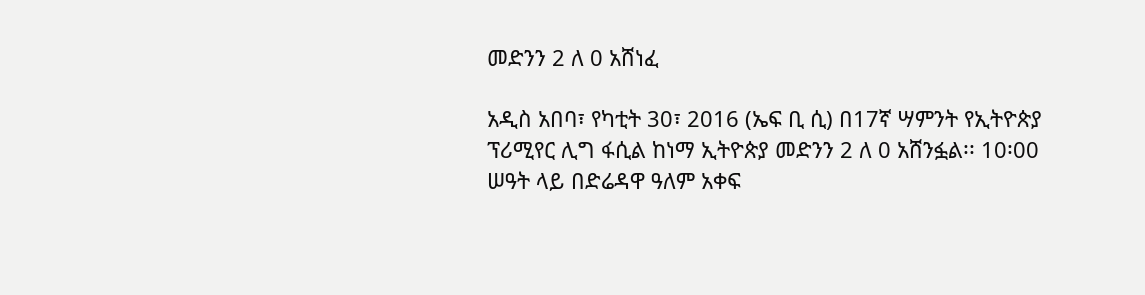መድንን 2 ለ 0 አሸነፈ

አዲስ አበባ፣ የካቲት 30፣ 2016 (ኤፍ ቢ ሲ) በ17ኛ ሣምንት የኢትዮጵያ ፕሪሚየር ሊግ ፋሲል ከነማ ኢትዮጵያ መድንን 2 ለ 0 አሸንፏል፡፡ 10፡00 ሠዓት ላይ በድሬዳዋ ዓለም አቀፍ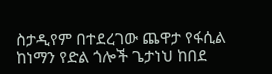ስታዲየም በተደረገው ጨዋታ የፋሲል ከነማን የድል ጎሎች ጌታነህ ከበደ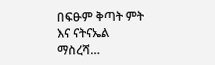በፍፁም ቅጣት ምት እና ናትናኤል ማስረሻ…